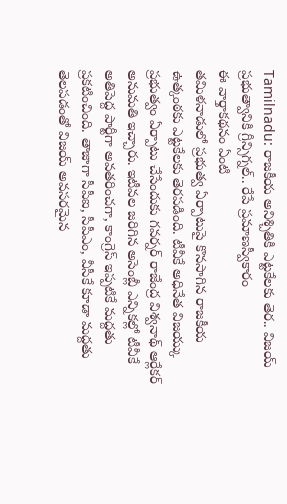Tamilnadu: రాజకీయ అనిశ్చితికి ఎట్టకేలకు తెర.. విజయ్ ప్రభుత్వానికి గ్రీన్సిగ్నల్.. రేపే ప్రమాణస్వీకారం
ఈ వార్తాకథనం ఏంటి
తమిళనాడులో ప్రభుత్వ ఏర్పాటుపై కొనసాగిన రాజకీయ ఉత్కంఠకు ఎట్టకేలకు తెరపడింది. టీవీకే అధినేత విజయ్కు ప్రభుత్వం ఏర్పాటు చేసేందుకు గవర్నర్ రాజేంద్ర విశ్వనాథ్ ఆర్లేకర్ అనుమతి ఇచ్చారు. ఇటీవల జరిగిన అసెంబ్లీ ఎన్నికల్లో టీవీకే అతిపెద్ద పార్టీగా అవతరించగా, కాంగ్రెస్ ఇప్పటికే మద్దతు ప్రకటించింది. తాజాగా సీపీఐ, సీపీఎం, వీసీకే కూడా మద్దతు తెలపడంతో విజయ్ అవసరమైన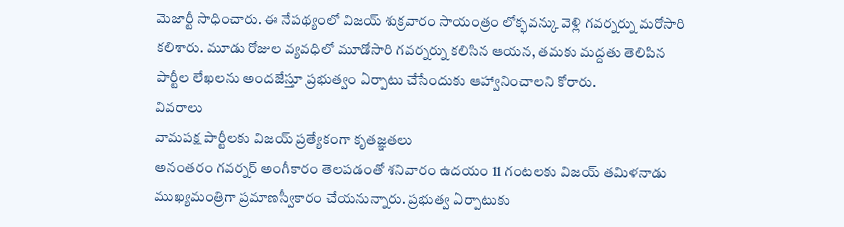మెజార్టీ సాధించారు. ఈ నేపథ్యంలో విజయ్ శుక్రవారం సాయంత్రం లోక్భవన్కు వెళ్లి గవర్నర్ను మరోసారి కలిశారు. మూడు రోజుల వ్యవధిలో మూడోసారి గవర్నర్ను కలిసిన ఆయన, తమకు మద్దతు తెలిపిన పార్టీల లేఖలను అందజేస్తూ ప్రభుత్వం ఏర్పాటు చేసేందుకు ఆహ్వానించాలని కోరారు.
వివరాలు
వామపక్ష పార్టీలకు విజయ్ ప్రత్యేకంగా కృతజ్ఞతలు
అనంతరం గవర్నర్ అంగీకారం తెలపడంతో శనివారం ఉదయం 11 గంటలకు విజయ్ తమిళనాడు ముఖ్యమంత్రిగా ప్రమాణస్వీకారం చేయనున్నారు. ప్రభుత్వ ఏర్పాటుకు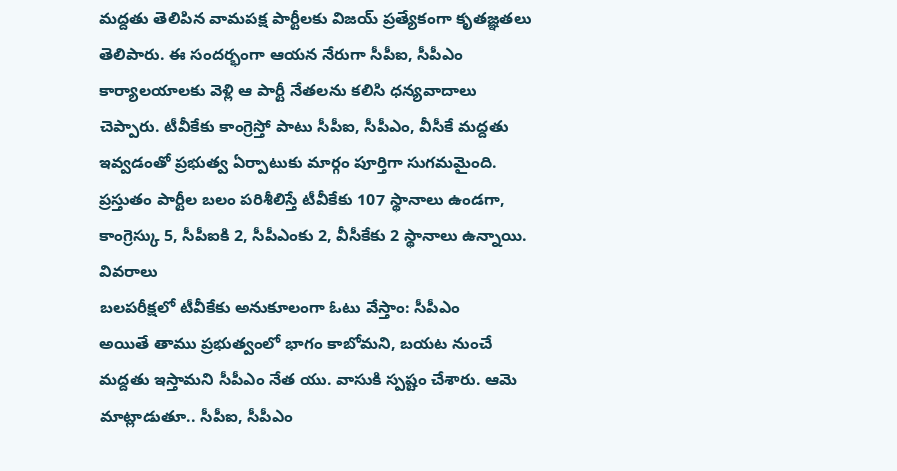మద్దతు తెలిపిన వామపక్ష పార్టీలకు విజయ్ ప్రత్యేకంగా కృతజ్ఞతలు తెలిపారు. ఈ సందర్భంగా ఆయన నేరుగా సీపీఐ, సీపీఎం కార్యాలయాలకు వెళ్లి ఆ పార్టీ నేతలను కలిసి ధన్యవాదాలు చెప్పారు. టీవీకేకు కాంగ్రెస్తో పాటు సీపీఐ, సీపీఎం, వీసీకే మద్దతు ఇవ్వడంతో ప్రభుత్వ ఏర్పాటుకు మార్గం పూర్తిగా సుగమమైంది. ప్రస్తుతం పార్టీల బలం పరిశీలిస్తే టీవీకేకు 107 స్థానాలు ఉండగా, కాంగ్రెస్కు 5, సీపీఐకి 2, సీపీఎంకు 2, వీసీకేకు 2 స్థానాలు ఉన్నాయి.
వివరాలు
బలపరీక్షలో టీవీకేకు అనుకూలంగా ఓటు వేస్తాం: సీపీఎం
అయితే తాము ప్రభుత్వంలో భాగం కాబోమని, బయట నుంచే మద్దతు ఇస్తామని సీపీఎం నేత యు. వాసుకి స్పష్టం చేశారు. ఆమె మాట్లాడుతూ.. సీపీఐ, సీపీఎం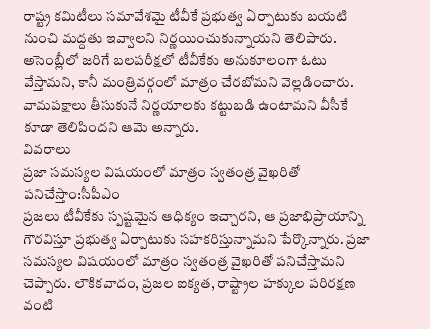రాష్ట్ర కమిటీలు సమావేశమై టీవీకే ప్రభుత్వ ఏర్పాటుకు బయటి నుంచి మద్దతు ఇవ్వాలని నిర్ణయించుకున్నాయని తెలిపారు. అసెంబ్లీలో జరిగే బలపరీక్షలో టీవీకేకు అనుకూలంగా ఓటు వేస్తామని, కానీ మంత్రివర్గంలో మాత్రం చేరబోమని వెల్లడించారు. వామపక్షాలు తీసుకునే నిర్ణయాలకు కట్టుబడి ఉంటామని వీసీకే కూడా తెలిపిందని ఆమె అన్నారు.
వివరాలు
ప్రజా సమస్యల విషయంలో మాత్రం స్వతంత్ర వైఖరితో పనిచేస్తాం:సీపీఎం
ప్రజలు టీవీకేకు స్పష్టమైన ఆధిక్యం ఇచ్చారని, ఆ ప్రజాభిప్రాయాన్ని గౌరవిస్తూ ప్రభుత్వ ఏర్పాటుకు సహకరిస్తున్నామని పేర్కొన్నారు. ప్రజా సమస్యల విషయంలో మాత్రం స్వతంత్ర వైఖరితో పనిచేస్తామని చెప్పారు. లౌకికవాదం, ప్రజల ఐక్యత, రాష్ట్రాల హక్కుల పరిరక్షణ వంటి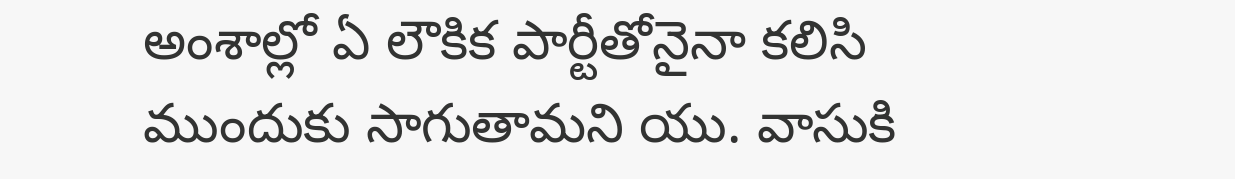అంశాల్లో ఏ లౌకిక పార్టీతోనైనా కలిసి ముందుకు సాగుతామని యు. వాసుకి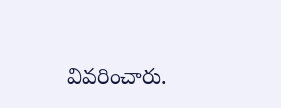వివరించారు.